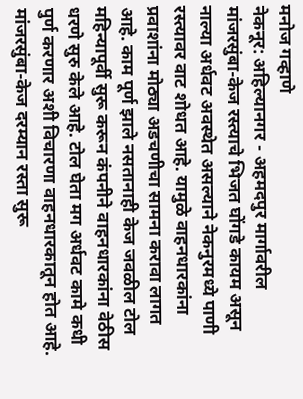मनोज गव्हाणे
नेकनूर: अहिल्यानगर - अहमदपुर मार्गावरील मांजरसुंबा-केज रस्त्याचे भिजत घोंगडे कायम असून नाल्या अर्धवट अवस्थेत असल्याने नेकनुरमध्ये पाणी रस्त्यावर वाट शोधत आहे. यामुळे वाहनधारकांना प्रवाशांना मोठ्या अडचणीचा सामना करावा लागत आहे. काम पूर्ण झाले नसतानाही केज जवळील टोल महिन्यापूर्वी सुरू करून कंपनीने वाहनधारकांना वेठीस धरणे सुरु केले आहे. टोल घेता मग अर्धवट कामे कधी पुर्ण करणार अशी विचारणा वाहनधारकातून होत आहे.
मांजरसुंबा-केज दरम्यान रस्ता सुरू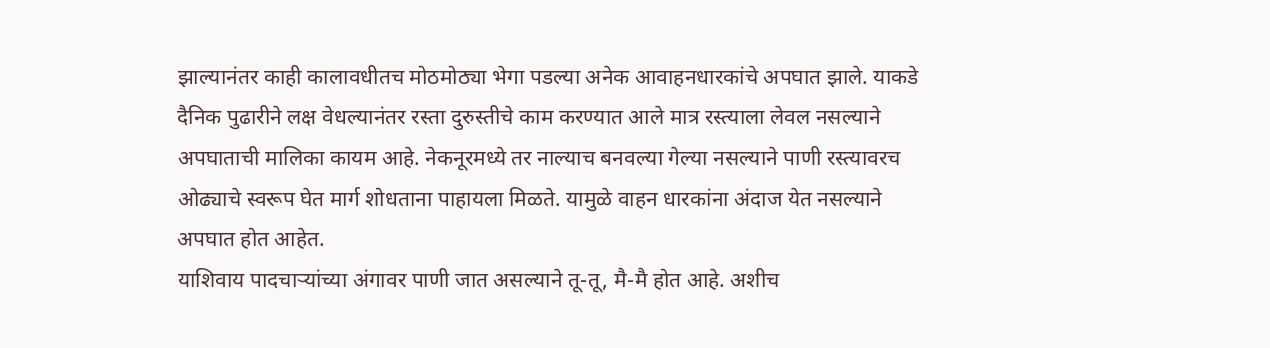झाल्यानंतर काही कालावधीतच मोठमोठ्या भेगा पडल्या अनेक आवाहनधारकांचे अपघात झाले. याकडे दैनिक पुढारीने लक्ष वेधल्यानंतर रस्ता दुरुस्तीचे काम करण्यात आले मात्र रस्त्याला लेवल नसल्याने अपघाताची मालिका कायम आहे. नेकनूरमध्ये तर नाल्याच बनवल्या गेल्या नसल्याने पाणी रस्त्यावरच ओढ्याचे स्वरूप घेत मार्ग शोधताना पाहायला मिळते. यामुळे वाहन धारकांना अंदाज येत नसल्याने अपघात होत आहेत.
याशिवाय पादचाऱ्यांच्या अंगावर पाणी जात असल्याने तू-तू, मै-मै होत आहे. अशीच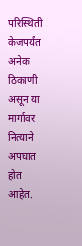परिस्थिती केजपर्यंत अनेक ठिकाणी असून या मार्गावर नित्याने अपघात होत आहेत.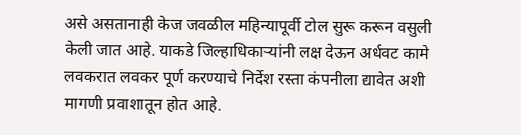असे असतानाही केज जवळील महिन्यापूर्वी टोल सुरू करून वसुली केली जात आहे. याकडे जिल्हाधिकाऱ्यांनी लक्ष देऊन अर्धवट कामे लवकरात लवकर पूर्ण करण्याचे निर्देश रस्ता कंपनीला द्यावेत अशी मागणी प्रवाशातून होत आहे.